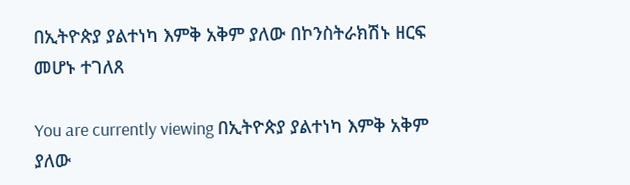በኢትዮጵያ ያልተነካ እምቅ አቅም ያለው በኮንስትራክሽኑ ዘርፍ መሆኑ ተገለጸ

You are currently viewing በኢትዮጵያ ያልተነካ እምቅ አቅም ያለው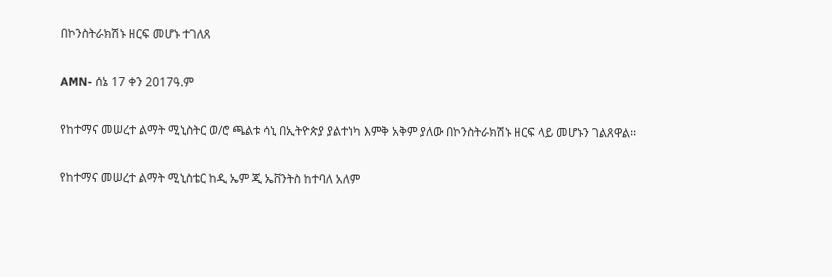በኮንስትራክሽኑ ዘርፍ መሆኑ ተገለጸ

AMN- ሰኔ 17 ቀን 2017ዓ.ም

የከተማና መሠረተ ልማት ሚኒስትር ወ/ሮ ጫልቱ ሳኒ በኢትዮጵያ ያልተነካ እምቅ አቅም ያለው በኮንስትራክሽኑ ዘርፍ ላይ መሆኑን ገልጸዋል፡፡

የከተማና መሠረተ ልማት ሚኒስቴር ከዲ ኤም ጂ ኤቨንትስ ከተባለ አለም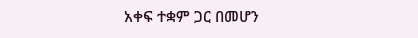አቀፍ ተቋም ጋር በመሆን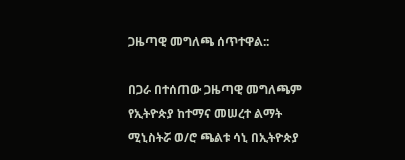ጋዜጣዊ መግለጫ ሰጥተዋል::

በጋራ በተሰጠው ጋዜጣዊ መግለጫም የኢትዮጵያ ከተማና መሠረተ ልማት ሚኒስትሯ ወ/ሮ ጫልቱ ሳኒ በኢትዮጵያ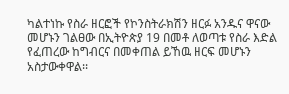ካልተነኩ የስራ ዘርፎች የኮንስትራክሽን ዘርፉ አንዱና ዋናው መሆኑን ገልፀው በኢትዮጵያ 19 በመቶ ለወጣቱ የስራ እድል የፈጠረው ከግብርና በመቀጠል ይኸዉ ዘርፍ መሆኑን አስታውቀዋል፡፡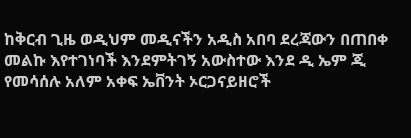ከቅርብ ጊዜ ወዲህም መዲናችን አዲስ አበባ ደረጃውን በጠበቀ መልኩ እየተገነባች እንደምትገኝ አውስተው እንደ ዲ ኤም ጂ የመሳሰሉ አለም አቀፍ ኤቨንት ኦርጋናይዘሮች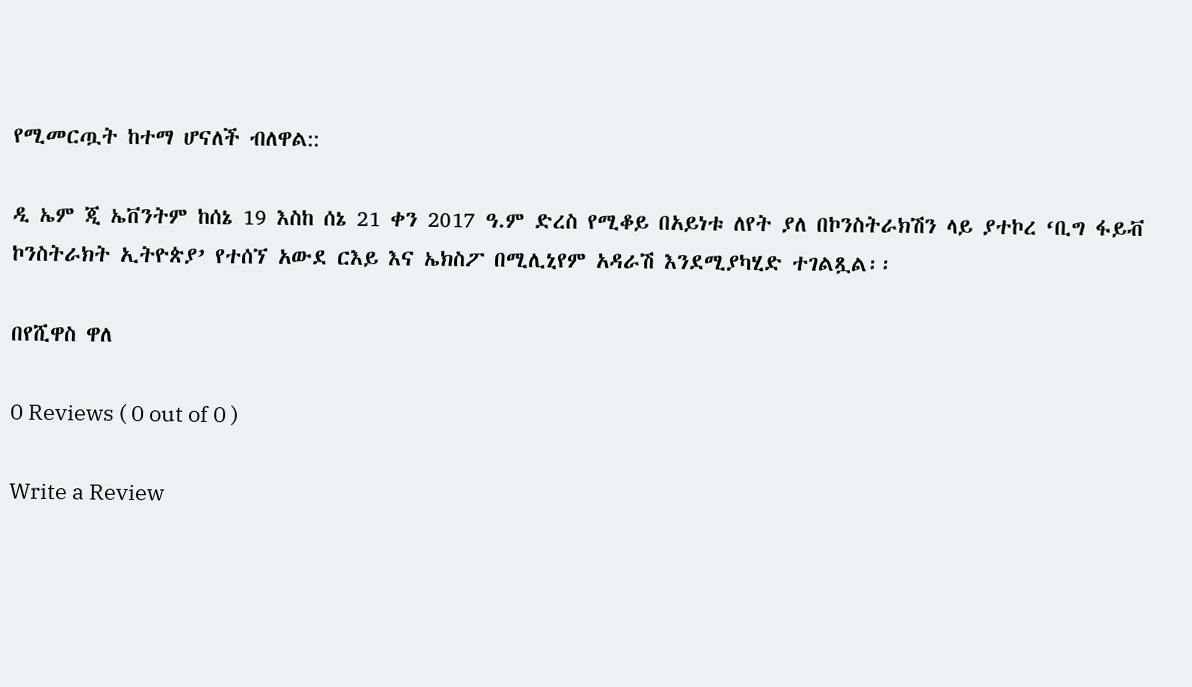የሚመርጧት ከተማ ሆናለች ብለዋል::

ዲ ኤም ጂ ኤቨንትም ከሰኔ 19 እስከ ሰኔ 21 ቀን 2017 ዓ.ም ድረስ የሚቆይ በአይነቱ ለየት ያለ በኮንስትራክሽን ላይ ያተኮረ ‘ቢግ ፋይቭ ኮንስትራክት ኢትዮጵያ’ የተሰኘ አውደ ርእይ እና ኤክስፖ በሚሊኒየም አዳራሽ እንደሚያካሂድ ተገልጿል፡፡

በየሺዋስ ዋለ

0 Reviews ( 0 out of 0 )

Write a Review